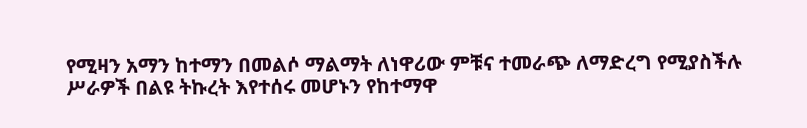የሚዛን አማን ከተማን በመልሶ ማልማት ለነዋሪው ምቹና ተመራጭ ለማድረግ የሚያስችሉ ሥራዎች በልዩ ትኩረት እየተሰሩ መሆኑን የከተማዋ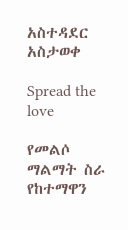አስተዳደር አስታወቀ

Spread the love

የመልሶ ማልማት ስራ የከተማዋን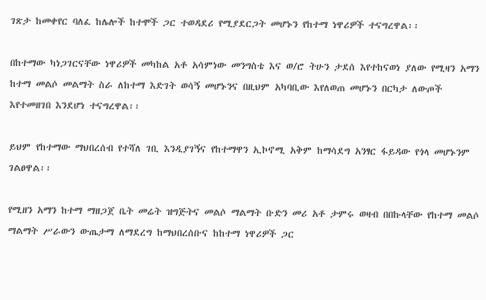ገጽታ ከመቀየር ባለፈ ከሌሎች ከተሞች ጋር ተወዳደሪ የሚያደርጋት መሆኑን የከተማ ነዋሪዎች ተናግረዋል፡፡

በከተማው ካነጋገርናቸው ነዋሪዎች መካከል አቶ አሳምነው መንግስቴ እና ወ/ሮ ትሁን ታደሰ እየተከናወነ ያለው የሚዛን አማን ከተማ መልሶ መልማት ስራ ለከተማ እድገት ወሳኝ መሆኑንና በዚህም አካባቢው እየለወጠ መሆኑን በርካታ ለውጦች እየተመዘገበ እንደሆነ ተናግረዋል፡፡

ይህም የከተማው ማህበረሰብ የተሻለ ገቢ እንዲያገኝና የከተማዋን ኢኮኖሚ አቅም ከማሳደግ አንፃር ፋይዳው የጎላ መሆኑንም ገልፀዋል፡፡

የሚዘን አማን ከተማ ማዘጋጀ ቤት መሬት ዝግጅትና መልሶ ማልማት ቡድን መሪ አቶ ታምሩ ወዛብ በበኩላቸው የከተማ መልሶ ማልማት ሥራውን ውጤታማ ለማደረግ ከማህበረሰቡና ከከተማ ነዋሪዎች ጋር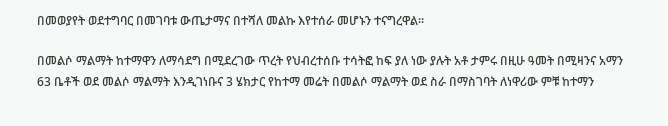በመወያየት ወደተግባር በመገባቱ ውጤታማና በተሻለ መልኩ እየተሰራ መሆኑን ተናግረዋል፡፡

በመልሶ ማልማት ከተማዋን ለማሳደግ በሚደረገው ጥረት የህብረተሰቡ ተሳትፎ ከፍ ያለ ነው ያሉት አቶ ታምሩ በዚሁ ዓመት በሚዛንና አማን 63 ቤቶች ወደ መልሶ ማልማት እንዲገነቡና 3 ሄክታር የከተማ መሬት በመልሶ ማልማት ወደ ስራ በማስገባት ለነዋሪው ምቹ ከተማን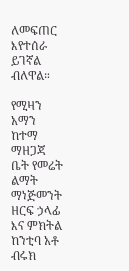ለመፍጠር እየተሰራ ይገኛል ብለዋል።

የሚዛን አማን ከተማ ማዘጋጃ ቤት የመሬት ልማት ማነጅመንት ዘርፍ ኃላፊ እና ምክትል ከንቲባ አቶ ብሩክ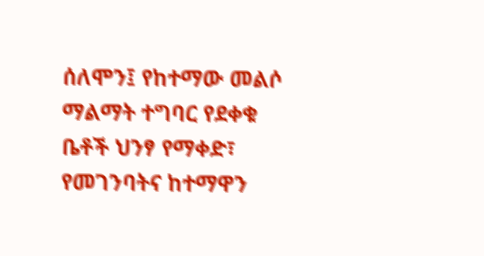ሰለሞን፤ የከተማው መልሶ ማልማት ተግባር የደቀቁ ቤቶች ህንፃ የማቀድ፣ የመገንባትና ከተማዋን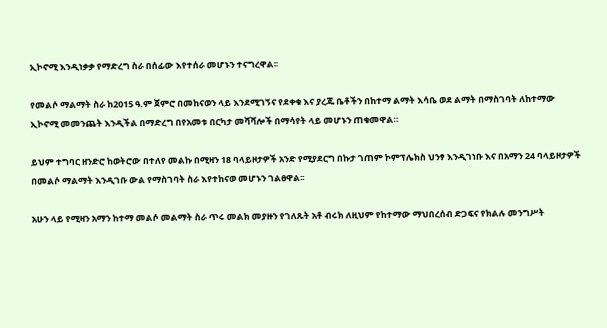ኢኮኖሚ እንዲነቃቃ የማድረግ ስራ በሰፊው እየተሰራ መሆኑን ተናግረዋል፡፡

የመልሶ ማልማት ስራ ከ2015 ዓ.ም ጀምሮ በመከናወን ላይ እንደሚገኝና የደቀቁ እና ያረጁ ቤቶችን በከተማ ልማት እሳቤ ወደ ልማት በማስገባት ለከተማው ኢኮኖሚ መመንጨት እንዲችል በማድረግ በየአመቱ በርካታ መሻሻሎች በማሳየት ላይ መሆኑን ጠቁመዋል።

ይህም ተግባር ዘንድሮ ከወትሮው በተለየ መልኩ በሚዛን 18 ባላይዞታዎች አንድ የሚያደርግ በኩታ ገጠም ኮምፕሌክስ ህንፃ እንዲገነቡ እና በአማን 24 ባላይዞታዎች በመልሶ ማልማት እንዲገቡ ውል የማስገባት ስራ እየተከናወ መሆኑን ገልፀዋል፡፡

አሁን ላይ የሚዛን አማን ከተማ መልሶ መልማት ስራ ጥሩ መልክ መያዙን የገለጹት አቶ ብሩክ ለዚህም የከተማው ማህበረሰብ ድጋፍና የክልሉ መንግሥት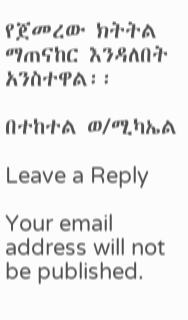የጀመረው ክትትል ማጠናከር እንዳለበት አንስተዋል፡፡

በተከተል ወ/ሚካኤል

Leave a Reply

Your email address will not be published.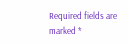Required fields are marked *